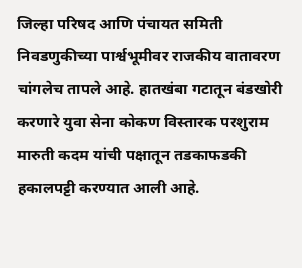जिल्हा परिषद आणि पंचायत समिती निवडणुकीच्या पार्श्वभूमीवर राजकीय वातावरण चांगलेच तापले आहे. हातखंबा गटातून बंडखोरी करणारे युवा सेना कोकण विस्तारक परशुराम मारुती कदम यांची पक्षातून तडकाफडकी हकालपट्टी करण्यात आली आहे.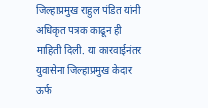जिल्हाप्रमुख राहुल पंडित यांनी अधिकृत पत्रक काढून ही माहिती दिली. या कारवाईनंतर युवासेना जिल्हाप्रमुख केदार ऊर्फ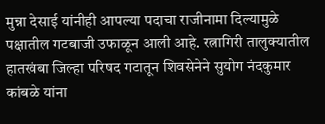मुन्ना देसाई यांनीही आपल्या पदाचा राजीनामा दिल्यामुळे पक्षातील गटबाजी उफाळून आली आहे. रत्नागिरी तालुक्यातील हातखंबा जिल्हा परिषद गटातून शिवसेनेने सुयोग नंदकुमार कांबळे यांना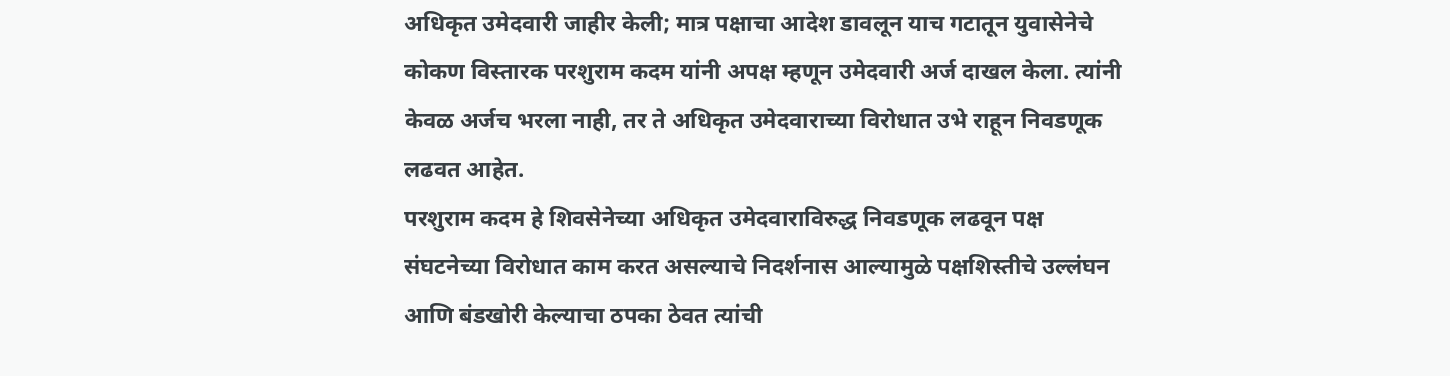अधिकृत उमेदवारी जाहीर केली; मात्र पक्षाचा आदेश डावलून याच गटातून युवासेनेचे कोकण विस्तारक परशुराम कदम यांनी अपक्ष म्हणून उमेदवारी अर्ज दाखल केला. त्यांनी केवळ अर्जच भरला नाही, तर ते अधिकृत उमेदवाराच्या विरोधात उभे राहून निवडणूक लढवत आहेत.
परशुराम कदम हे शिवसेनेच्या अधिकृत उमेदवाराविरुद्ध निवडणूक लढवून पक्ष संघटनेच्या विरोधात काम करत असल्याचे निदर्शनास आल्यामुळे पक्षशिस्तीचे उल्लंघन आणि बंडखोरी केल्याचा ठपका ठेवत त्यांची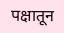पक्षातून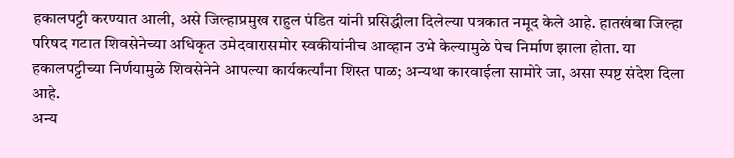हकालपट्टी करण्यात आली, असे जिल्हाप्रमुख राहुल पंडित यांनी प्रसिद्धीला दिलेल्या पत्रकात नमूद केले आहे. हातखंबा जिल्हा परिषद गटात शिवसेनेच्या अधिकृत उमेदवारासमोर स्वकीयांनीच आव्हान उभे केल्यामुळे पेच निर्माण झाला होता. या हकालपट्टीच्या निर्णयामुळे शिवसेनेने आपल्या कार्यकर्त्यांना शिस्त पाळ; अन्यथा कारवाईला सामोरे जा, असा स्पष्ट संदेश दिला आहे.
अन्य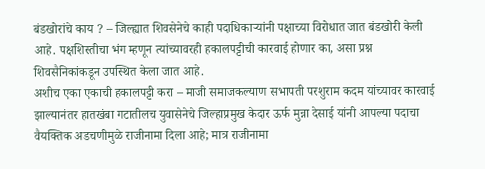बंडखोरांचे काय ? – जिल्ह्यात शिवसेनेचे काही पदाधिकाऱ्यांनी पक्षाच्या विरोधात जात बंडखोरी केली आहे. पक्षशिस्तीचा भंग म्हणून त्यांच्यावरही हकालपट्टीची कारवाई होणार का, असा प्रश्न शिवसैनिकांकडून उपस्थित केला जात आहे.
अशीच एका एकाची हकालपट्टी करा – माजी समाजकल्याण सभापती परशुराम कदम यांच्यावर कारवाई झाल्यानंतर हातखंबा गटातीलच युवासेनेचे जिल्हाप्रमुख केदार ऊर्फ मुन्ना देसाई यांनी आपल्या पदाचा वैयक्तिक अडचणीमुळे राजीनामा दिला आहे; मात्र राजीनामा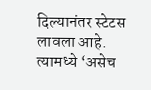दिल्यानंतर स्टेटस लावला आहे. त्यामध्ये ‘असेच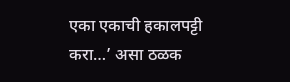एका एकाची हकालपट्टी करा…’ असा ठळक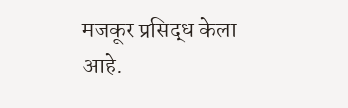मजकूर प्रसिद्ध केला आहे.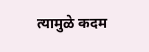त्यामुळे कदम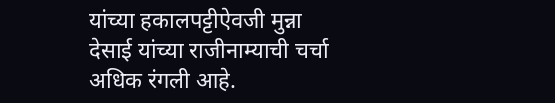यांच्या हकालपट्टीऐवजी मुन्ना देसाई यांच्या राजीनाम्याची चर्चा अधिक रंगली आहे.